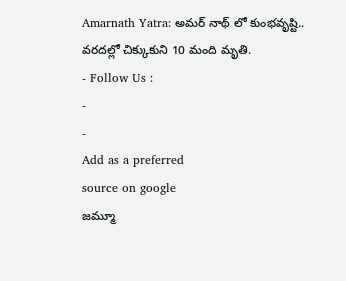Amarnath Yatra: అమర్ నాథ్ లో కుంభవృష్టి.. వరదల్లో చిక్కుకుని 10 మంది మృతి.
- Follow Us :
-
-
Add as a preferred
source on google
జమ్మూ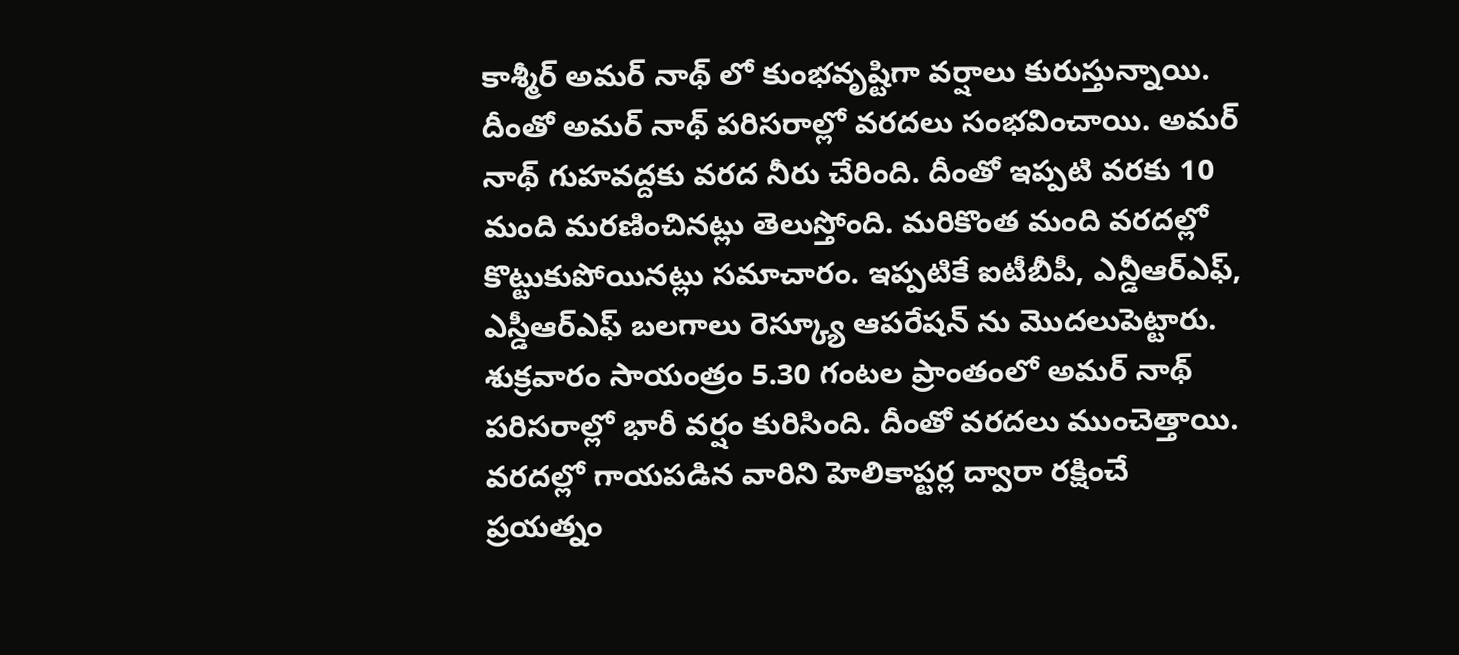కాశ్మీర్ అమర్ నాథ్ లో కుంభవృష్టిగా వర్షాలు కురుస్తున్నాయి. దీంతో అమర్ నాథ్ పరిసరాల్లో వరదలు సంభవించాయి. అమర్ నాథ్ గుహవద్దకు వరద నీరు చేరింది. దీంతో ఇప్పటి వరకు 10 మంది మరణించినట్లు తెలుస్తోంది. మరికొంత మంది వరదల్లో కొట్టుకుపోయినట్లు సమాచారం. ఇప్పటికే ఐటీబీపీ, ఎన్డీఆర్ఎఫ్, ఎస్డీఆర్ఎఫ్ బలగాలు రెస్క్యూ ఆపరేషన్ ను మొదలుపెట్టారు. శుక్రవారం సాయంత్రం 5.30 గంటల ప్రాంతంలో అమర్ నాథ్ పరిసరాల్లో భారీ వర్షం కురిసింది. దీంతో వరదలు ముంచెత్తాయి. వరదల్లో గాయపడిన వారిని హెలికాప్టర్ల ద్వారా రక్షించే ప్రయత్నం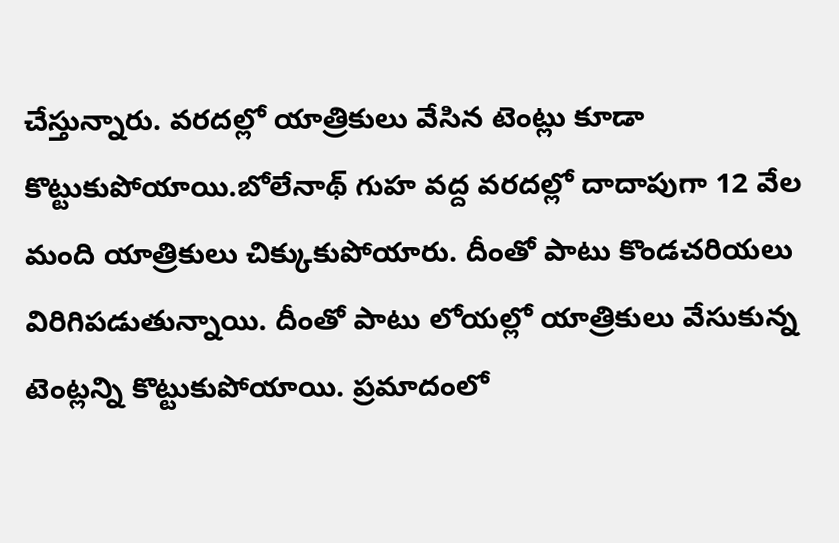చేస్తున్నారు. వరదల్లో యాత్రికులు వేసిన టెంట్లు కూడా కొట్టుకుపోయాయి.బోలేనాథ్ గుహ వద్ద వరదల్లో దాదాపుగా 12 వేల మంది యాత్రికులు చిక్కుకుపోయారు. దీంతో పాటు కొండచరియలు విరిగిపడుతున్నాయి. దీంతో పాటు లోయల్లో యాత్రికులు వేసుకున్న టెంట్లన్ని కొట్టుకుపోయాయి. ప్రమాదంలో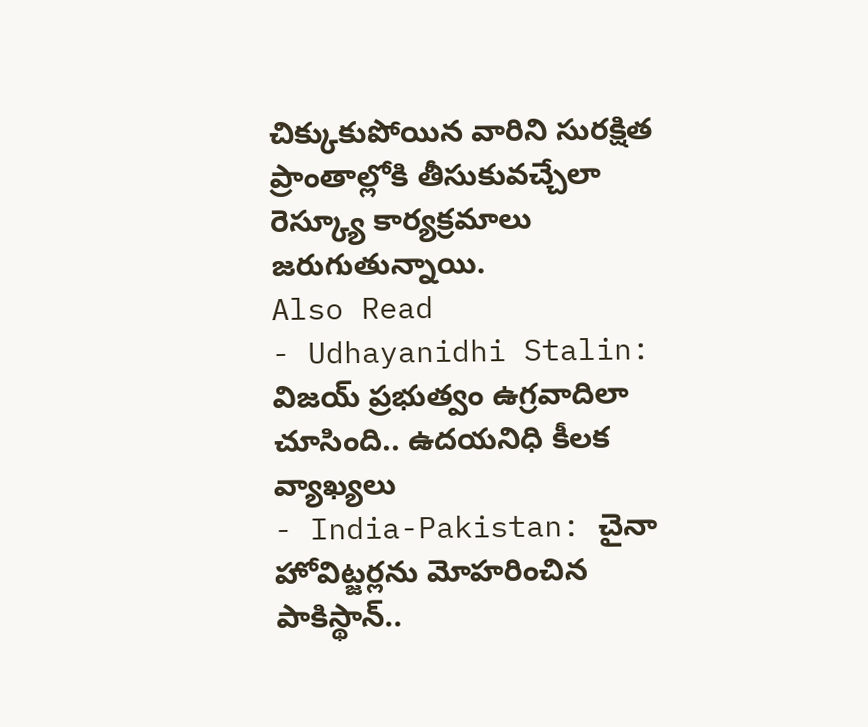చిక్కుకుపోయిన వారిని సురక్షిత ప్రాంతాల్లోకి తీసుకువచ్చేలా రెస్క్యూ కార్యక్రమాలు జరుగుతున్నాయి.
Also Read
- Udhayanidhi Stalin: విజయ్ ప్రభుత్వం ఉగ్రవాదిలా చూసింది.. ఉదయనిధి కీలక వ్యాఖ్యలు
- India-Pakistan: చైనా హోవిట్జర్లను మోహరించిన పాకిస్థాన్..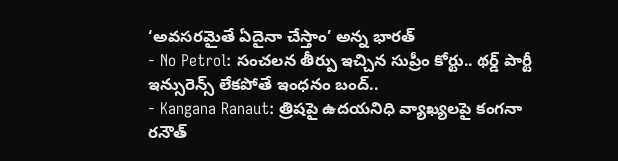‘అవసరమైతే ఏదైనా చేస్తాం’ అన్న భారత్
- No Petrol: సంచలన తీర్పు ఇచ్చిన సుప్రీం కోర్టు.. థర్డ్ పార్టీ ఇన్సురెన్స్ లేకపోతే ఇంధనం బంద్..
- Kangana Ranaut: త్రిషపై ఉదయనిధి వ్యాఖ్యలపై కంగనా రనౌత్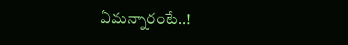ఏమన్నారంటే..!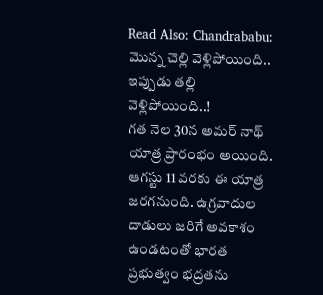Read Also: Chandrababu: మొన్న చెల్లి వెళ్లిపోయింది.. ఇప్పుడు తల్లి వెళ్లిపోయింది..!
గత నెల 30న అమర్ నాథ్ యాత్ర ప్రారంభం అయింది. ఆగస్టు 11 వరకు ఈ యాత్ర జరగనుంది. ఉగ్రవాదుల దాడులు జరిగే అవకాశం ఉండటంతో భారత ప్రభుత్వం భద్రతను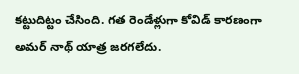కట్టుదిట్టం చేసింది. గత రెండేళ్లుగా కోవిడ్ కారణంగా అమర్ నాథ్ యాత్ర జరగలేదు.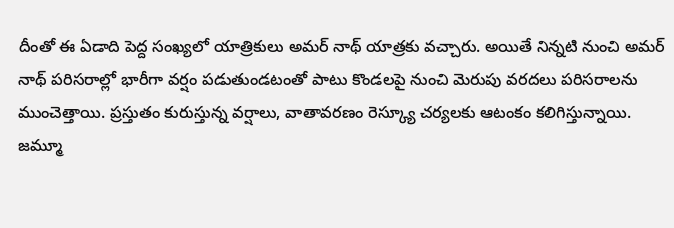దీంతో ఈ ఏడాది పెద్ద సంఖ్యలో యాత్రికులు అమర్ నాథ్ యాత్రకు వచ్చారు. అయితే నిన్నటి నుంచి అమర్ నాథ్ పరిసరాల్లో భారీగా వర్షం పడుతుండటంతో పాటు కొండలపై నుంచి మెరుపు వరదలు పరిసరాలను ముంచెత్తాయి. ప్రస్తుతం కురుస్తున్న వర్షాలు, వాతావరణం రెస్క్యూ చర్యలకు ఆటంకం కలిగిస్తున్నాయి. జమ్మూ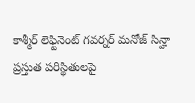కాశ్మీర్ లెఫ్టినెంట్ గవర్నర్ మనోజ్ సిన్హా ప్రస్తుత పరిస్థితులపై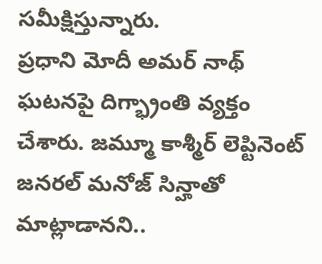సమీక్షిస్తున్నారు.
ప్రధాని మోదీ అమర్ నాథ్ ఘటనపై దిగ్భ్రాంతి వ్యక్తం చేశారు. జమ్మూ కాశ్మీర్ లెప్టినెంట్ జనరల్ మనోజ్ సిన్హాతో మాట్లాడానని..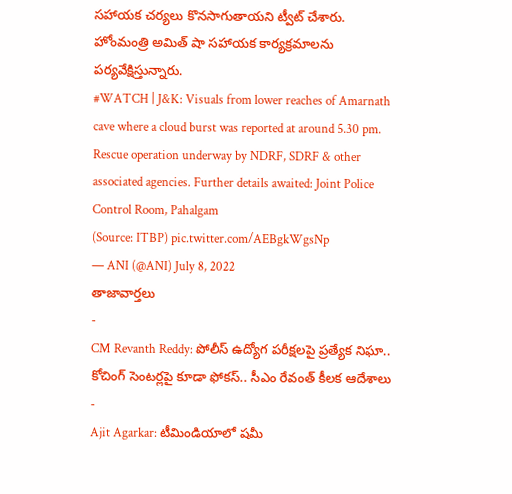సహాయక చర్యలు కొనసాగుతాయని ట్వీట్ చేశారు. హోంమంత్రి అమిత్ షా సహాయక కార్యక్రమాలను పర్యవేక్షిస్తున్నారు.
#WATCH | J&K: Visuals from lower reaches of Amarnath cave where a cloud burst was reported at around 5.30 pm. Rescue operation underway by NDRF, SDRF & other associated agencies. Further details awaited: Joint Police Control Room, Pahalgam
(Source: ITBP) pic.twitter.com/AEBgkWgsNp
— ANI (@ANI) July 8, 2022
తాజావార్తలు
-
CM Revanth Reddy: పోలీస్ ఉద్యోగ పరీక్షలపై ప్రత్యేక నిఘా.. కోచింగ్ సెంటర్లపై కూడా ఫోకస్.. సీఎం రేవంత్ కీలక ఆదేశాలు
-
Ajit Agarkar: టీమిండియాలో షమీ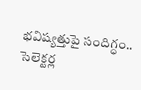భవిష్యత్తుపై సందిగ్ధం.. సెలెక్టర్ల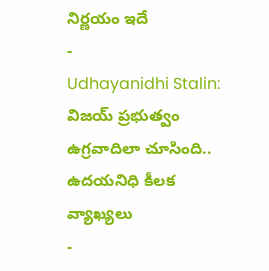నిర్ణయం ఇదే
-
Udhayanidhi Stalin: విజయ్ ప్రభుత్వం ఉగ్రవాదిలా చూసింది.. ఉదయనిధి కీలక వ్యాఖ్యలు
-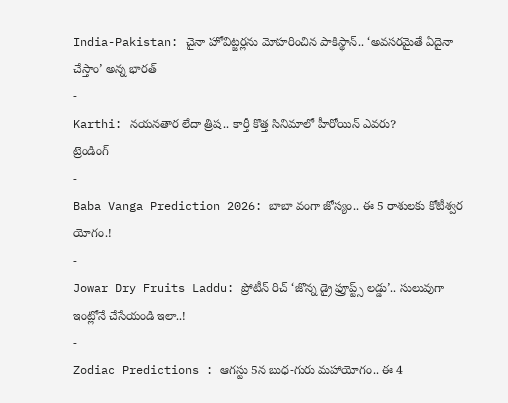India-Pakistan: చైనా హోవిట్జర్లను మోహరించిన పాకిస్థాన్.. ‘అవసరమైతే ఏదైనా చేస్తాం’ అన్న భారత్
-
Karthi: నయనతార లేదా త్రిష.. కార్తీ కొత్త సినిమాలో హీరోయిన్ ఎవరు?
ట్రెండింగ్
-
Baba Vanga Prediction 2026: బాబా వంగా జోస్యం.. ఈ 5 రాశులకు కోటీశ్వర యోగం.!
-
Jowar Dry Fruits Laddu: ప్రోటీన్ రిచ్ ‘జొన్న డ్రై ఫ్రూప్ట్స్ లడ్డు’.. సులువుగా ఇంట్లోనే చేసేయండి ఇలా..!
-
Zodiac Predictions : ఆగస్టు 5న బుధ-గురు మహాయోగం.. ఈ 4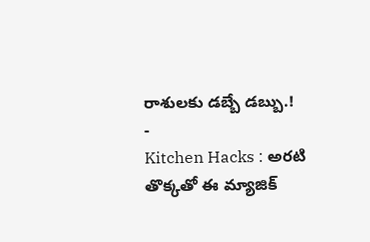రాశులకు డబ్బే డబ్బు.!
-
Kitchen Hacks : అరటి తొక్కతో ఈ మ్యాజిక్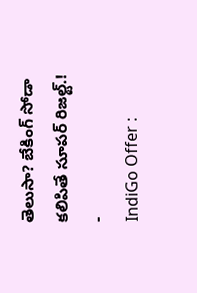తెలుసా? బేకింగ్ సోడా కలిపితే సూపర్ రిజల్ట్.!
-
IndiGo Offer :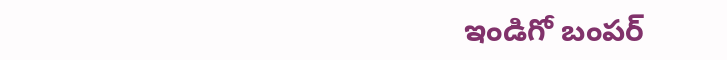ఇండిగో బంపర్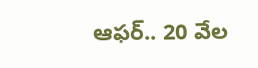ఆఫర్.. 20 వేల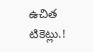ఉచిత టికెట్లు.!